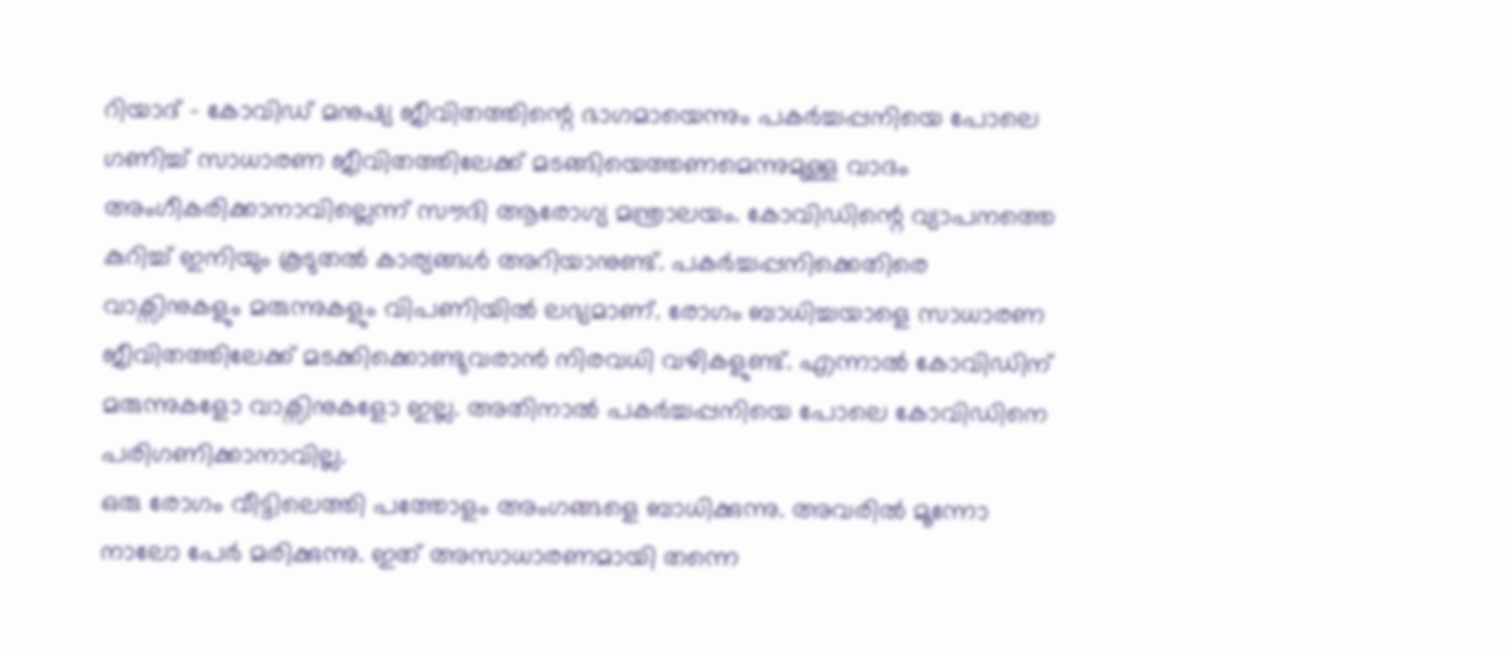റിയാദ് - കോവിഡ് മനുഷ്യ ജീവിതത്തിന്റെ ഭാഗമായെന്നും പകർച്ചപ്പനിയെ പോലെ ഗണിച്ച് സാധാരണ ജീവിതത്തിലേക്ക് മടങ്ങിയെത്തണമെന്നുമുള്ള വാദം അംഗീകരിക്കാനാവില്ലെന്ന് സൗദി ആരോഗ്യ മന്ത്രാലയം. കോവിഡിന്റെ വ്യാപനത്തെ കുറിച്ച് ഇനിയും കൂടുതൽ കാര്യങ്ങൾ അറിയാനുണ്ട്. പകർച്ചപ്പനിക്കെതിരെ വാക്സിനുകളും മരുന്നുകളും വിപണിയിൽ ലഭ്യമാണ്. രോഗം ബാധിച്ചയാളെ സാധാരണ ജീവിതത്തിലേക്ക് മടക്കിക്കൊണ്ടുവരാൻ നിരവധി വഴികളുണ്ട്. എന്നാൽ കോവിഡിന് മരുന്നുകളോ വാക്സിനുകളോ ഇല്ല. അതിനാൽ പകർച്ചപ്പനിയെ പോലെ കോവിഡിനെ പരിഗണിക്കാനാവില്ല.
ഒരു രോഗം വീട്ടിലെത്തി പത്തോളം അംഗങ്ങളെ ബാധിക്കുന്നു. അവരിൽ മൂന്നോ നാലോ പേർ മരിക്കുന്നു. ഇത് അസാധാരണമായി തന്നെ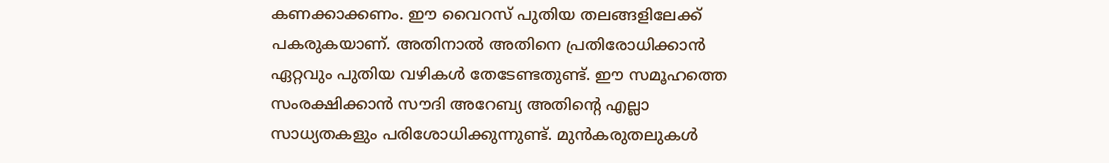കണക്കാക്കണം. ഈ വൈറസ് പുതിയ തലങ്ങളിലേക്ക് പകരുകയാണ്. അതിനാൽ അതിനെ പ്രതിരോധിക്കാൻ ഏറ്റവും പുതിയ വഴികൾ തേടേണ്ടതുണ്ട്. ഈ സമൂഹത്തെ സംരക്ഷിക്കാൻ സൗദി അറേബ്യ അതിന്റെ എല്ലാ സാധ്യതകളും പരിശോധിക്കുന്നുണ്ട്. മുൻകരുതലുകൾ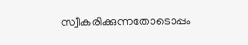സ്വീകരിക്കുന്നതോടൊപ്പം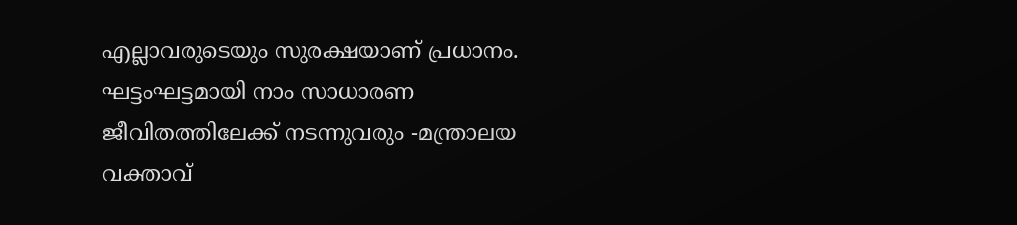എല്ലാവരുടെയും സുരക്ഷയാണ് പ്രധാനം. ഘട്ടംഘട്ടമായി നാം സാധാരണ ജീവിതത്തിലേക്ക് നടന്നുവരും -മന്ത്രാലയ വക്താവ്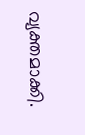വ്യക്തമാക്കി.